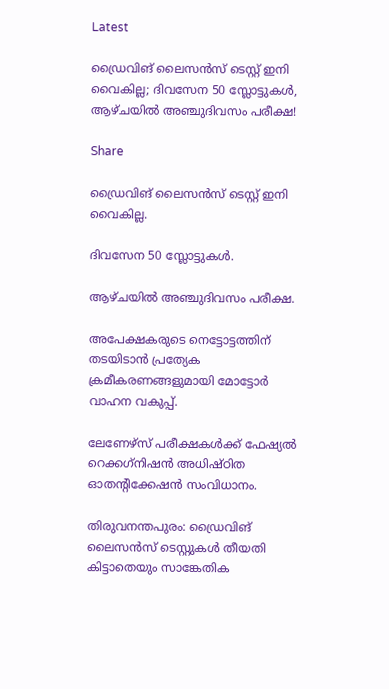Latest

ഡ്രൈവിങ് ലൈസന്‍സ് ടെസ്റ്റ് ഇനി വൈകില്ല; ദിവസേന 50 സ്ലോട്ടുകള്‍, ആഴ്ചയില്‍ അഞ്ചുദിവസം പരീക്ഷ!

Share

ഡ്രൈവിങ് ലൈസന്‍സ് ടെസ്റ്റ് ഇനി വൈകില്ല.

ദിവസേന 50 സ്ലോട്ടുകള്‍.

ആഴ്ചയില്‍ അഞ്ചുദിവസം പരീക്ഷ.

അപേക്ഷകരുടെ നെട്ടോട്ടത്തിന് തടയിടാന്‍ പ്രത്യേക ക്രമീകരണങ്ങളുമായി മോട്ടോര്‍ വാഹന വകുപ്പ്.

ലേണേഴ്‌സ് പരീക്ഷകള്‍ക്ക് ഫേഷ്യല്‍ റെക്കഗ്‌നിഷന്‍ അധിഷ്ഠിത ഓതന്റിക്കേഷന്‍ സംവിധാനം.

തിരുവനന്തപുരം: ഡ്രൈവിങ് ലൈസന്‍സ് ടെസ്റ്റുകള്‍ തീയതി കിട്ടാതെയും സാങ്കേതിക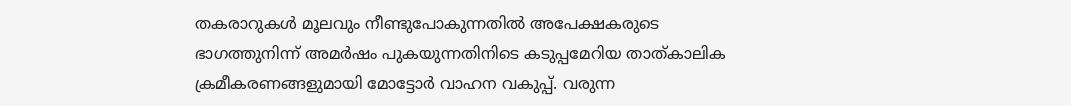തകരാറുകള്‍ മൂലവും നീണ്ടുപോകുന്നതില്‍ അപേക്ഷകരുടെ ഭാഗത്തുനിന്ന് അമര്‍ഷം പുകയുന്നതിനിടെ കടുപ്പമേറിയ താത്കാലിക ക്രമീകരണങ്ങളുമായി മോട്ടോര്‍ വാഹന വകുപ്പ്. വരുന്ന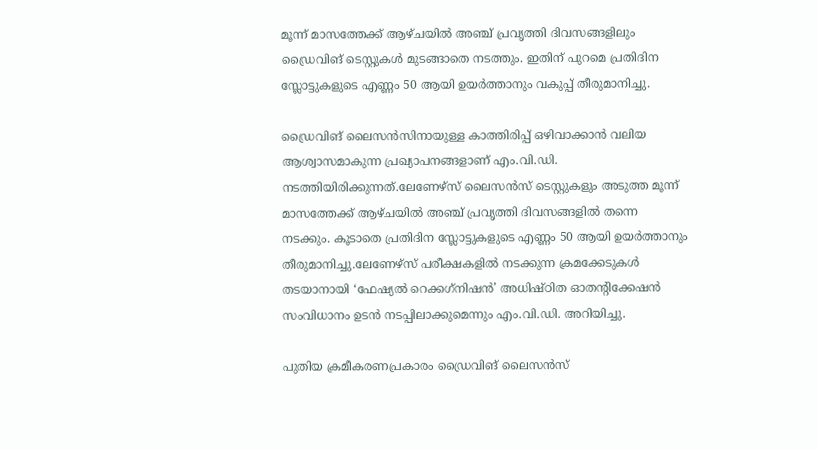മൂന്ന് മാസത്തേക്ക് ആഴ്ചയില്‍ അഞ്ച് പ്രവൃത്തി ദിവസങ്ങളിലും ഡ്രൈവിങ് ടെസ്റ്റുകള്‍ മുടങ്ങാതെ നടത്തും. ഇതിന് പുറമെ പ്രതിദിന സ്ലോട്ടുകളുടെ എണ്ണം 50 ആയി ഉയര്‍ത്താനും വകുപ്പ് തീരുമാനിച്ചു.

ഡ്രൈവിങ് ലൈസന്‍സിനായുള്ള കാത്തിരിപ്പ് ഒഴിവാക്കാന്‍ വലിയ ആശ്വാസമാകുന്ന പ്രഖ്യാപനങ്ങളാണ് എം.വി.ഡി. നടത്തിയിരിക്കുന്നത്.ലേണേഴ്സ് ലൈസന്‍സ് ടെസ്റ്റുകളും അടുത്ത മൂന്ന് മാസത്തേക്ക് ആഴ്ചയില്‍ അഞ്ച് പ്രവൃത്തി ദിവസങ്ങളില്‍ തന്നെ നടക്കും. കൂടാതെ പ്രതിദിന സ്ലോട്ടുകളുടെ എണ്ണം 50 ആയി ഉയര്‍ത്താനും തീരുമാനിച്ചു.ലേണേഴ്സ് പരീക്ഷകളില്‍ നടക്കുന്ന ക്രമക്കേടുകള്‍ തടയാനായി ‘ഫേഷ്യല്‍ റെക്കഗ്‌നിഷന്‍’ അധിഷ്ഠിത ഓതന്റിക്കേഷന്‍ സംവിധാനം ഉടന്‍ നടപ്പിലാക്കുമെന്നും എം.വി.ഡി. അറിയിച്ചു.

പുതിയ ക്രമീകരണപ്രകാരം ഡ്രൈവിങ് ലൈസന്‍സ്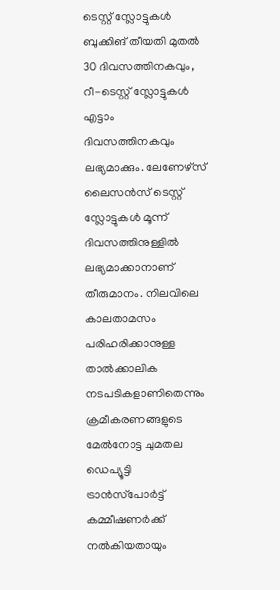ടെസ്റ്റ് സ്ലോട്ടുകള്‍ ബുക്കിങ് തീയതി മുതല്‍ 30 ദിവസത്തിനകവും, റീ-ടെസ്റ്റ് സ്ലോട്ടുകള്‍ എട്ടാം ദിവസത്തിനകവും ലഭ്യമാക്കും. ലേണേഴ്‌സ് ലൈസന്‍സ് ടെസ്റ്റ് സ്ലോട്ടുകള്‍ മൂന്ന് ദിവസത്തിനുള്ളില്‍ ലഭ്യമാക്കാനാണ് തീരുമാനം. നിലവിലെ കാലതാമസം പരിഹരിക്കാനുള്ള താല്‍ക്കാലിക നടപടികളാണിതെന്നും ക്രമീകരണങ്ങളുടെ മേല്‍നോട്ട ചുമതല ഡെപ്യൂട്ടി ട്രാന്‍സ്‌പോര്‍ട്ട് കമ്മീഷണര്‍ക്ക് നല്‍കിയതായും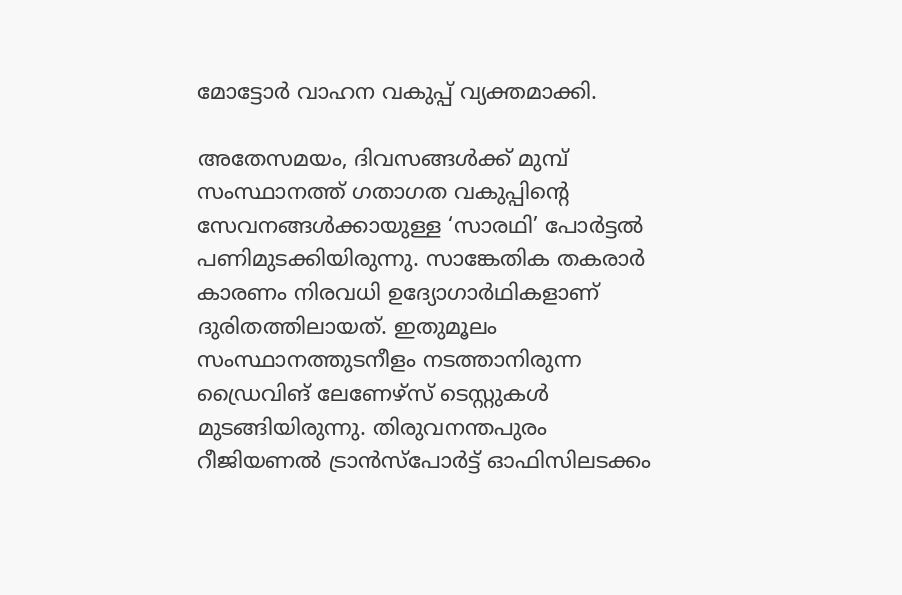മോട്ടോര്‍ വാഹന വകുപ്പ് വ്യക്തമാക്കി.

അതേസമയം, ദിവസങ്ങള്‍ക്ക് മുമ്പ് സംസ്ഥാനത്ത് ഗതാഗത വകുപ്പിന്റെ സേവനങ്ങള്‍ക്കായുള്ള ‘സാരഥി’ പോര്‍ട്ടല്‍ പണിമുടക്കിയിരുന്നു. സാങ്കേതിക തകരാര്‍ കാരണം നിരവധി ഉദ്യോഗാര്‍ഥികളാണ് ദുരിതത്തിലായത്. ഇതുമൂലം സംസ്ഥാനത്തുടനീളം നടത്താനിരുന്ന ഡ്രൈവിങ് ലേണേഴ്‌സ് ടെസ്റ്റുകള്‍ മുടങ്ങിയിരുന്നു. തിരുവനന്തപുരം റീജിയണല്‍ ട്രാന്‍സ്‌പോര്‍ട്ട് ഓഫിസിലടക്കം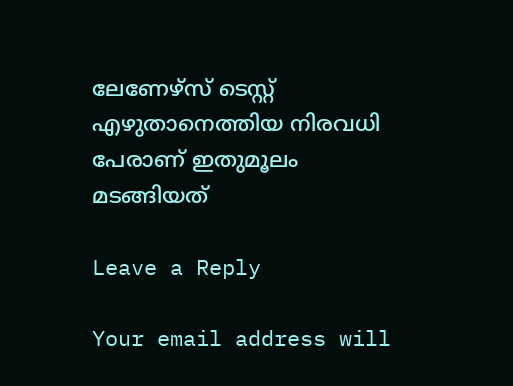ലേണേഴ്‌സ് ടെസ്റ്റ് എഴുതാനെത്തിയ നിരവധി പേരാണ് ഇതുമൂലം മടങ്ങിയത്

Leave a Reply

Your email address will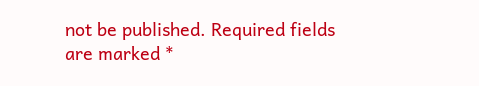not be published. Required fields are marked *